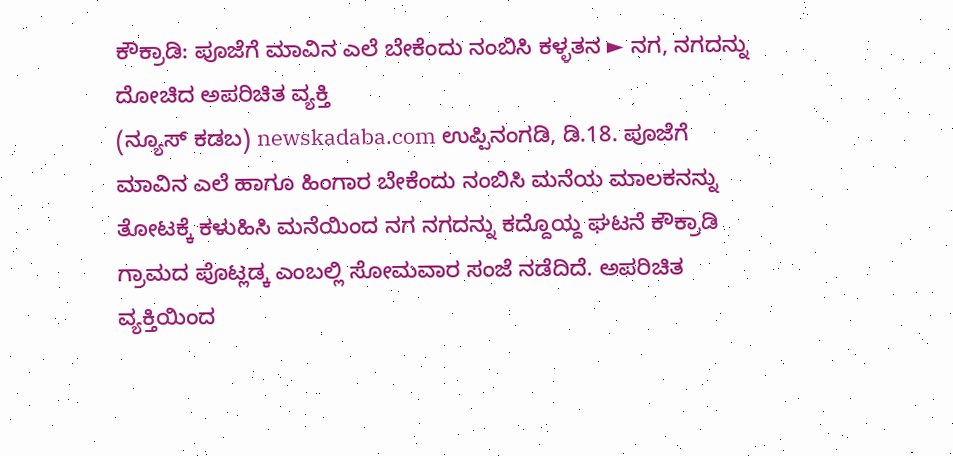ಕೌಕ್ರಾಡಿ: ಪೂಜೆಗೆ ಮಾವಿನ ಎಲೆ ಬೇಕೆಂದು ನಂಬಿಸಿ ಕಳ್ಳತನ ► ನಗ, ನಗದನ್ನು ದೋಚಿದ ಅಪರಿಚಿತ ವ್ಯಕ್ತಿ
(ನ್ಯೂಸ್ ಕಡಬ) newskadaba.com ಉಪ್ಪಿನಂಗಡಿ, ಡಿ.18. ಪೂಜೆಗೆ ಮಾವಿನ ಎಲೆ ಹಾಗೂ ಹಿಂಗಾರ ಬೇಕೆಂದು ನಂಬಿಸಿ ಮನೆಯ ಮಾಲಕನನ್ನು ತೋಟಕ್ಕೆ ಕಳುಹಿಸಿ ಮನೆಯಿಂದ ನಗ ನಗದನ್ನು ಕದ್ದೊಯ್ದ ಘಟನೆ ಕೌಕ್ರಾಡಿ ಗ್ರಾಮದ ಪೊಟ್ಲಡ್ಕ ಎಂಬಲ್ಲಿ ಸೋಮವಾರ ಸಂಜೆ ನಡೆದಿದೆ. ಅಪರಿಚಿತ ವ್ಯಕ್ತಿಯಿಂದ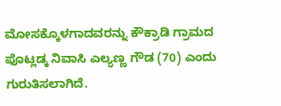ಮೋಸಕ್ಕೊಳಗಾದವರನ್ನು ಕೌಕ್ರಾಡಿ ಗ್ರಾಮದ ಪೊಟ್ಲಡ್ಕ ನಿವಾಸಿ ಎಲ್ಯಣ್ಣ ಗೌಡ (70) ಎಂದು ಗುರುತಿಸಲಾಗಿದೆ.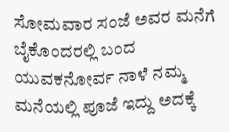ಸೋಮವಾರ ಸಂಜೆ ಅವರ ಮನೆಗೆ ಬೈಕೊಂದರಲ್ಲಿ ಬಂದ ಯುವಕನೋರ್ವ ನಾಳೆ ನಮ್ಮ ಮನೆಯಲ್ಲಿ ಪೂಜೆ ಇದ್ದು ಅದಕ್ಕೆ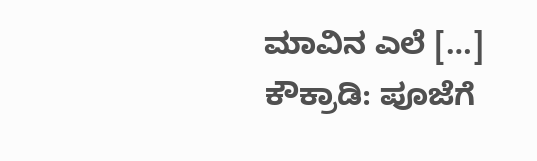ಮಾವಿನ ಎಲೆ […]
ಕೌಕ್ರಾಡಿ: ಪೂಜೆಗೆ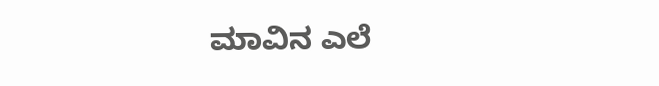ಮಾವಿನ ಎಲೆ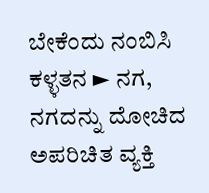ಬೇಕೆಂದು ನಂಬಿಸಿ ಕಳ್ಳತನ ► ನಗ, ನಗದನ್ನು ದೋಚಿದ ಅಪರಿಚಿತ ವ್ಯಕ್ತಿ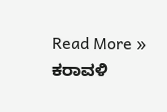Read More »
ಕರಾವಳಿ